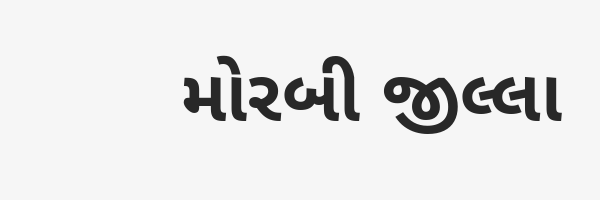મોરબી જીલ્લા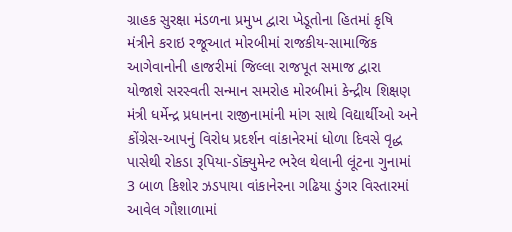ગ્રાહક સુરક્ષા મંડળના પ્રમુખ દ્વારા ખેડૂતોના હિતમાં કૃષિ મંત્રીને કરાઇ રજૂઆત મોરબીમાં રાજકીય-સામાજિક આગેવાનોની હાજરીમાં જિલ્લા રાજપૂત સમાજ દ્વારા યોજાશે સરસ્વતી સન્માન સમરોહ મોરબીમાં કેન્દ્રીય શિક્ષણ મંત્રી ધર્મેન્દ્ર પ્રધાનના રાજીનામાંની માંગ સાથે વિદ્યાર્થીઓ અને કોંગ્રેસ-આપનું વિરોધ પ્રદર્શન વાંકાનેરમાં ધોળા દિવસે વૃદ્ધ પાસેથી રોકડા રૂપિયા-ડૉક્યુમેન્ટ ભરેલ થેલાની લૂંટના ગુનામાં 3 બાળ કિશોર ઝડપાયા વાંકાનેરના ગઢિયા ડુંગર વિસ્તારમાં આવેલ ગૌશાળામાં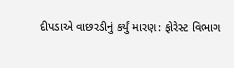દીપડાએ વાછરડીનું કર્યું મારણ: ફોરેસ્ટ વિભાગ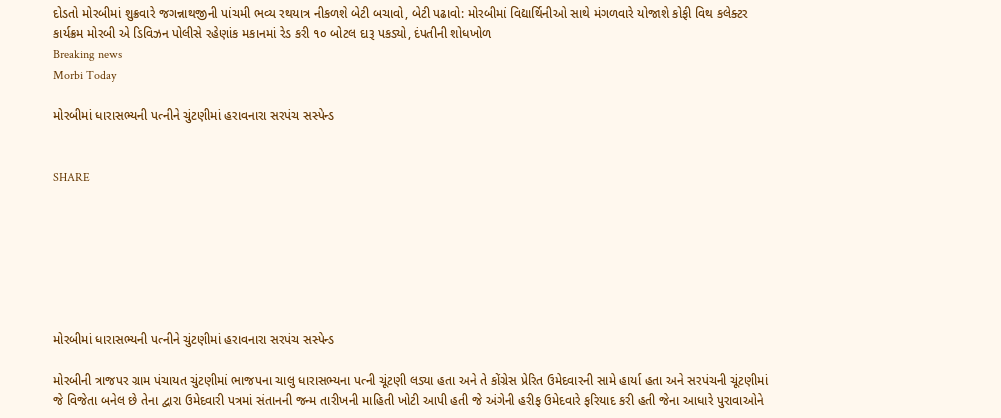દોડતો મોરબીમાં શુક્રવારે જગન્નાથજીની પાંચમી ભવ્ય રથયાત્ર નીકળશે બેટી બચાવો, બેટી પઢાવો: મોરબીમાં વિદ્યાર્થિનીઓ સાથે મંગળવારે યોજાશે કોફી વિથ કલેક્ટર કાર્યક્રમ મોરબી એ ડિવિઝન પોલીસે રહેણાંક મકાનમાં રેડ કરી ૧૦ બોટલ દારૂ પકડ્યો, દંપતીની શોધખોળ
Breaking news
Morbi Today

મોરબીમાં ધારાસભ્યની પત્નીને ચુંટણીમાં હરાવનારા સરપંચ સસ્પેન્ડ


SHARE







મોરબીમાં ધારાસભ્યની પત્નીને ચુંટણીમાં હરાવનારા સરપંચ સસ્પેન્ડ

મોરબીની ત્રાજપર ગ્રામ પંચાયત ચુંટણીમાં ભાજપના ચાલુ ધારાસભ્યના પત્ની ચૂંટણી લડ્યા હતા અને તે કોંગ્રેસ પ્રેરિત ઉમેદવારની સામે હાર્યા હતા અને સરપંચની ચૂંટણીમાં જે વિજેતા બનેલ છે તેના દ્વારા ઉમેદવારી પત્રમાં સંતાનની જન્મ તારીખની માહિતી ખોટી આપી હતી જે અંગેની હરીફ ઉમેદવારે ફરિયાદ કરી હતી જેના આધારે પુરાવાઓને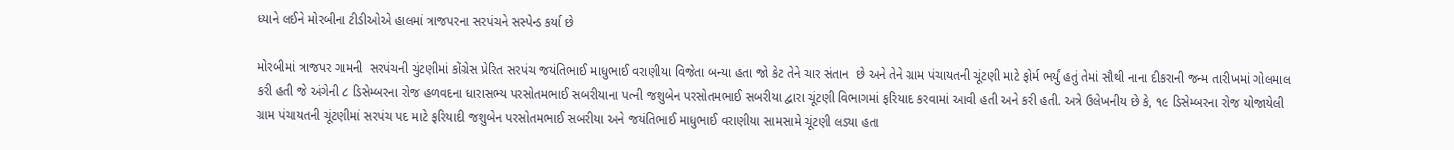ધ્યાને લઈને મોરબીના ટીડીઓએ હાલમાં ત્રાજપરના સરપંચને સસ્પેન્ડ કર્યા છે

મોરબીમાં ત્રાજપર ગામની  સરપંચની ચુંટણીમાં કોંગ્રેસ પ્રેરિત સરપંચ જયંતિભાઈ માધુભાઈ વરાણીયા વિજેતા બન્યા હતા જો કેટ તેને ચાર સંતાન  છે અને તેને ગ્રામ પંચાયતની ચૂંટણી માટે ફોર્મ ભર્યું હતું તેમાં સૌથી નાના દીકરાની જન્મ તારીખમાં ગોલમાલ કરી હતી જે અંગેની ૮ ડિસેમ્બરના રોજ હળવદના ધારાસભ્ય પરસોતમભાઈ સબરીયાના પત્ની જશુબેન પરસોતમભાઈ સબરીયા દ્વારા ચૂંટણી વિભાગમાં ફરિયાદ કરવામાં આવી હતી અને કરી હતી. અત્રે ઉલેખનીય છે કે, ૧૯ ડિસેમ્બરના રોજ યોજાયેલી ગ્રામ પંચાયતની ચૂંટણીમાં સરપંચ પદ માટે ફરિયાદી જશુબેન પરસોતમભાઈ સબરીયા અને જયંતિભાઈ માધુભાઈ વરાણીયા સામસામે ચૂંટણી લડ્યા હતા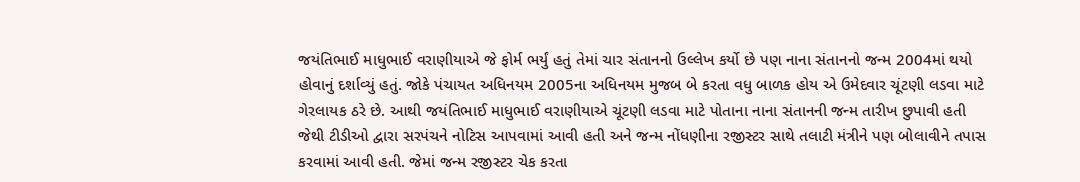જયંતિભાઈ માધુભાઈ વરાણીયાએ જે ફોર્મ ભર્યું હતું તેમાં ચાર સંતાનનો ઉલ્લેખ કર્યો છે પણ નાના સંતાનનો જન્મ 2004માં થયો હોવાનું દર્શાવ્યું હતું. જોકે પંચાયત અધિનયમ 2005ના અધિનયમ મુજબ બે કરતા વધુ બાળક હોય એ ઉમેદવાર ચૂંટણી લડવા માટે ગેરલાયક ઠરે છે. આથી જયંતિભાઈ માધુભાઈ વરાણીયાએ ચૂંટણી લડવા માટે પોતાના નાના સંતાનની જન્મ તારીખ છુપાવી હતી જેથી ટીડીઓ દ્વારા સરપંચને નોટિસ આપવામાં આવી હતી અને જન્મ નોંધણીના રજીસ્ટર સાથે તલાટી મંત્રીને પણ બોલાવીને તપાસ કરવામાં આવી હતી. જેમાં જન્મ રજીસ્ટર ચેક કરતા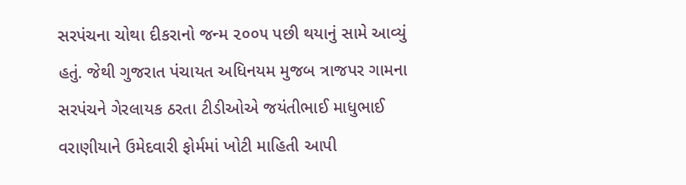સરપંચના ચોથા દીકરાનો જન્મ ૨૦૦૫ પછી થયાનું સામે આવ્યું હતું. જેથી ગુજરાત પંચાયત અધિનયમ મુજબ ત્રાજપર ગામના સરપંચને ગેરલાયક ઠરતા ટીડીઓએ જયંતીભાઈ માધુભાઈ વરાણીયાને ઉમેદવારી ફોર્મમાં ખોટી માહિતી આપી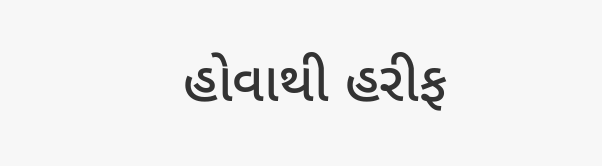હોવાથી હરીફ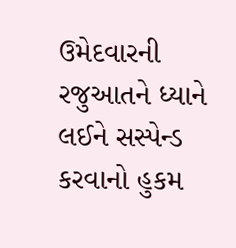ઉમેદવારની રજુઆતને ધ્યાને લઈને સસ્પેન્ડ કરવાનો હુકમ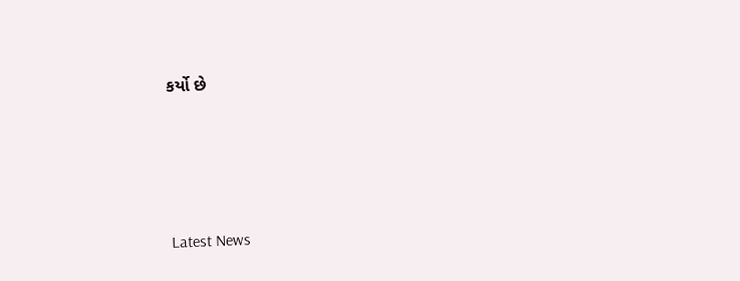કર્યો છે






Latest News